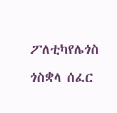ፖለቲካየሌጎስ ጎስቋላ ሰፈር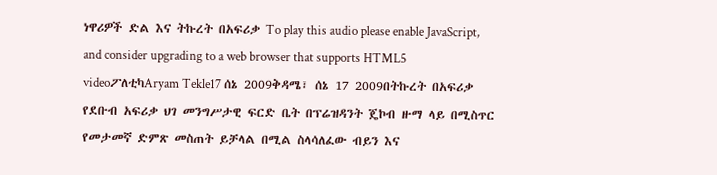ነዋሪዎች ድል እና ትኩረት በአፍሪቃ To play this audio please enable JavaScript, and consider upgrading to a web browser that supports HTML5 videoፖለቲካAryam Tekle17 ሰኔ 2009ቅዳሜ፣ ሰኔ 17 2009በትኩረት በአፍሪቃ የደቡብ አፍሪቃ ህገ መንግሥታዊ ፍርድ ቤት በፕሬዝዳንት ጄኮብ ዙማ ላይ በሚስጥር የመታመኛ ድምጽ መስጠት ይቻላል በሚል ስላሳለፈው ብይን እና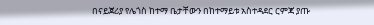በናይጀሪያ የሌጎስ ከተማ ቤታቸውን በከተማይቱ አስተዳደር ርምጃ ያጡ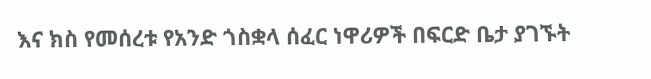እና ክስ የመሰረቱ የአንድ ጎስቋላ ሰፈር ነዋሪዎች በፍርድ ቤታ ያገኙት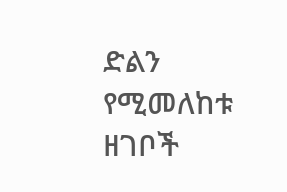ድልን የሚመለከቱ ዘገቦች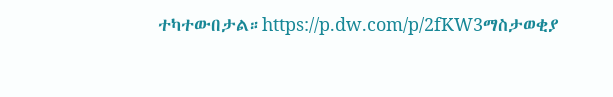ተካተውበታል።https://p.dw.com/p/2fKW3ማስታወቂያ